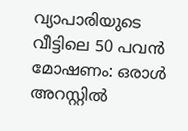വ്യാപാരിയുടെ വീട്ടിലെ 50 പവൻ മോഷണം: ഒരാൾ അറസ്റ്റിൽ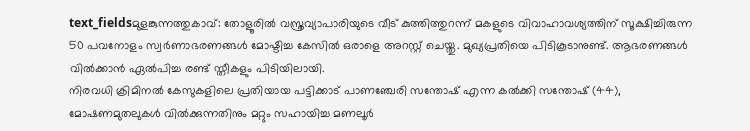text_fieldsമുളങ്കുന്നത്തുകാവ്: തോളൂരിൽ വസ്ത്രവ്യാപാരിയുടെ വീട് കുത്തിത്തുറന്ന് മകളുടെ വിവാഹാവശ്യത്തിന് സൂക്ഷിച്ചിരുന്ന 50 പവനോളം സ്വർണാഭരണങ്ങൾ മോഷ്ടിച്ച കേസിൽ ഒരാളെ അറസ്റ്റ് ചെയ്തു. മുഖ്യപ്രതിയെ പിടികൂടാനുണ്ട്. ആഭരണങ്ങൾ വിൽക്കാൻ ഏൽപിച്ച രണ്ട് സ്തീകളും പിടിയിലായി.
നിരവധി ക്രിമിനൽ കേസുകളിലെ പ്രതിയായ പട്ടിക്കാട് പാണഞ്ചേരി സന്തോഷ് എന്ന കൽക്കി സന്തോഷ് (44), മോഷണമുതലുകൾ വിൽക്കുന്നതിനും മറ്റും സഹായിച്ച മണലൂർ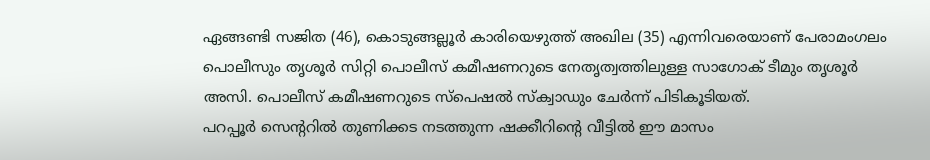ഏങ്ങണ്ടി സജിത (46), കൊടുങ്ങല്ലൂർ കാരിയെഴുത്ത് അഖില (35) എന്നിവരെയാണ് പേരാമംഗലം പൊലീസും തൃശൂർ സിറ്റി പൊലീസ് കമീഷണറുടെ നേതൃത്വത്തിലുള്ള സാഗോക് ടീമും തൃശൂർ അസി. പൊലീസ് കമീഷണറുടെ സ്പെഷൽ സ്ക്വാഡും ചേർന്ന് പിടികൂടിയത്.
പറപ്പൂർ സെന്ററിൽ തുണിക്കട നടത്തുന്ന ഷക്കീറിന്റെ വീട്ടിൽ ഈ മാസം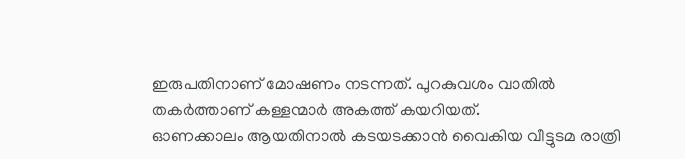ഇരുപതിനാണ് മോഷണം നടന്നത്. പുറകുവശം വാതിൽ തകർത്താണ് കള്ളന്മാർ അകത്ത് കയറിയത്.
ഓണക്കാലം ആയതിനാൽ കടയടക്കാൻ വൈകിയ വീട്ടുടമ രാത്രി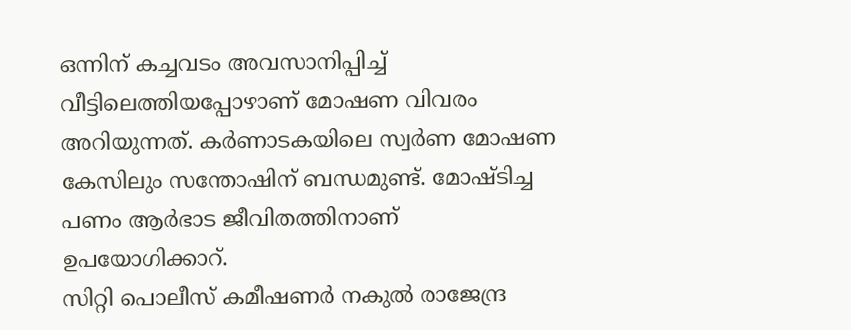ഒന്നിന് കച്ചവടം അവസാനിപ്പിച്ച് വീട്ടിലെത്തിയപ്പോഴാണ് മോഷണ വിവരം അറിയുന്നത്. കർണാടകയിലെ സ്വർണ മോഷണ കേസിലും സന്തോഷിന് ബന്ധമുണ്ട്. മോഷ്ടിച്ച പണം ആർഭാട ജീവിതത്തിനാണ് ഉപയോഗിക്കാറ്.
സിറ്റി പൊലീസ് കമീഷണർ നകുൽ രാജേന്ദ്ര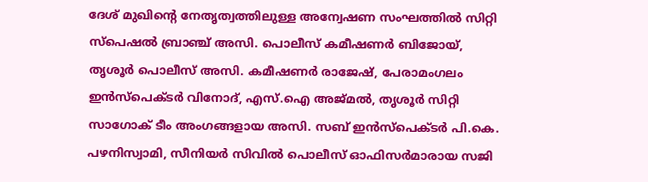ദേശ് മുഖിന്റെ നേതൃത്വത്തിലുള്ള അന്വേഷണ സംഘത്തിൽ സിറ്റി സ്പെഷൽ ബ്രാഞ്ച് അസി. പൊലീസ് കമീഷണർ ബിജോയ്, തൃശൂർ പൊലീസ് അസി. കമീഷണർ രാജേഷ്, പേരാമംഗലം ഇൻസ്പെക്ടർ വിനോദ്, എസ്.ഐ അജ്മൽ, തൃശൂർ സിറ്റി സാഗോക് ടീം അംഗങ്ങളായ അസി. സബ് ഇൻസ്പെക്ടർ പി.കെ. പഴനിസ്വാമി, സീനിയർ സിവിൽ പൊലീസ് ഓഫിസർമാരായ സജി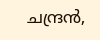ചന്ദ്രൻ,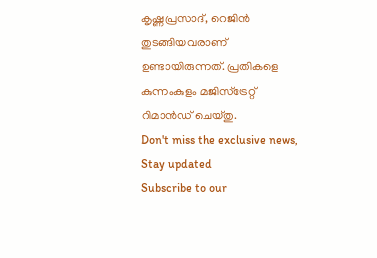കൃഷ്ണപ്രസാദ്, റെജിൻ തുടങ്ങിയവരാണ് ഉണ്ടായിരുന്നത്. പ്രതികളെ കുന്നംകുളം മജിസ്ട്രേറ്റ് റിമാൻഡ് ചെയ്തു.
Don't miss the exclusive news, Stay updated
Subscribe to our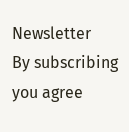Newsletter
By subscribing you agree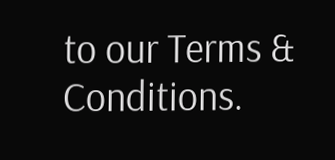to our Terms & Conditions.